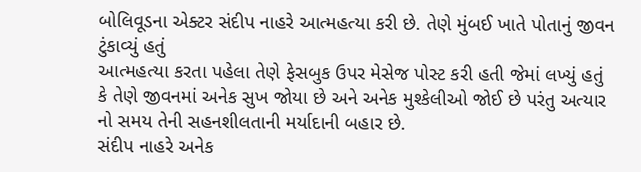બોલિવૂડના એક્ટર સંદીપ નાહરે આત્મહત્યા કરી છે. તેણે મુંબઈ ખાતે પોતાનું જીવન ટુંકાવ્યું હતું
આત્મહત્યા કરતા પહેલા તેણે ફેસબુક ઉપર મેસેજ પોસ્ટ કરી હતી જેમાં લખ્યું હતું કે તેણે જીવનમાં અનેક સુખ જોયા છે અને અનેક મુશ્કેલીઓ જોઈ છે પરંતુ અત્યાર નો સમય તેની સહનશીલતાની મર્યાદાની બહાર છે.
સંદીપ નાહરે અનેક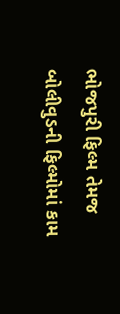ભોજપુરી ફિલ્મ તેમજ બોલીવુડની ફિલ્મોમાં કામ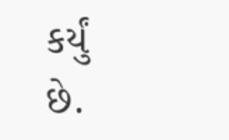કર્યું છે.